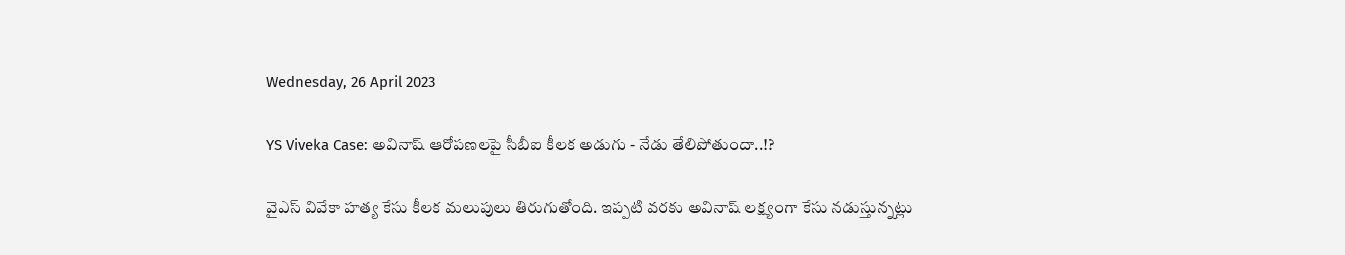Wednesday, 26 April 2023

YS Viveka Case: అవినాష్ ఆరోపణలపై సీబీఐ కీలక అడుగు - నేడు తేలిపోతుందా..!?

వైఎస్ వివేకా హత్య కేసు కీలక మలుపులు తిరుగుతోంది. ఇప్పటి వరకు అవినాష్ లక్ష్యంగా కేసు నడుస్తున్నట్లు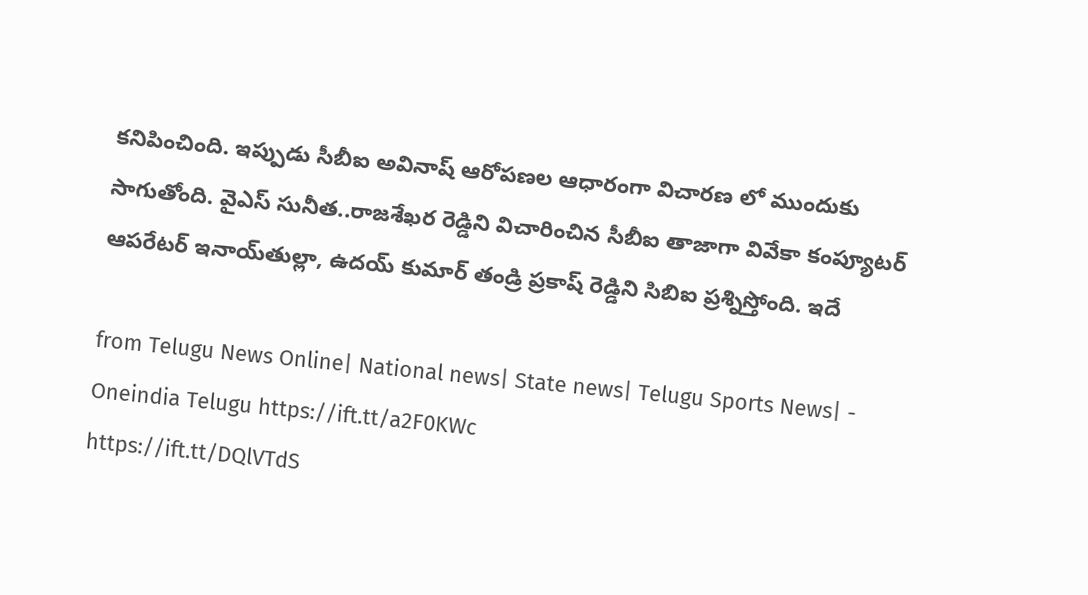కనిపించింది. ఇప్పుడు సీబీఐ అవినాష్ ఆరోపణల ఆధారంగా విచారణ లో ముందుకు సాగుతోంది. వైఎస్ సునీత..రాజశేఖర రెడ్డిని విచారించిన సీబీఐ తాజాగా వివేకా కంప్యూటర్ ఆపరేటర్ ఇనాయ్‌తుల్లా, ఉదయ్ కుమార్ తండ్రి ప్రకాష్ రెడ్డిని సిబిఐ ప్రశ్నిస్తోంది. ఇదే

from Telugu News Online| National news| State news| Telugu Sports News| - Oneindia Telugu https://ift.tt/a2F0KWc
https://ift.tt/DQlVTdS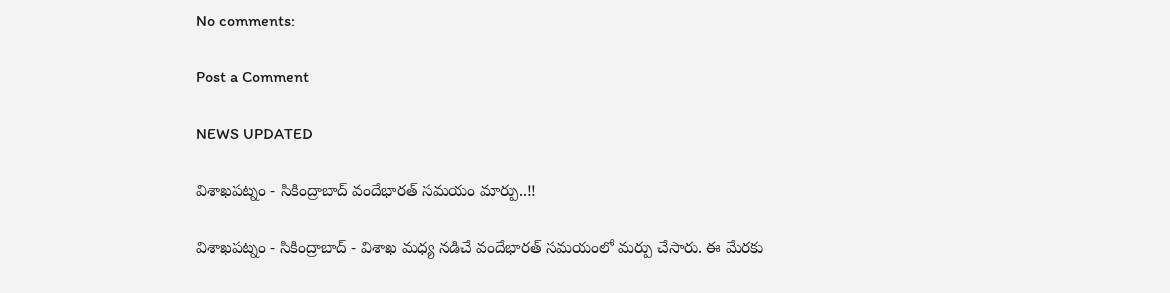No comments:

Post a Comment

NEWS UPDATED

విశాఖపట్నం - సికింద్రాబాద్ వందేభారత్ సమయం మార్పు..!!

విశాఖపట్నం - సికింద్రాబాద్ - విశాఖ మధ్య నడిచే వందేభారత్ సమయంలో మర్పు చేసారు. ఈ మేరకు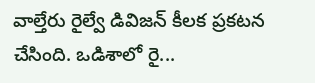వాల్తేరు రైల్వే డివిజన్ కీలక ప్రకటన చేసింది. ఒడిశాలో రై...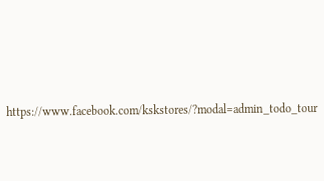https://www.facebook.com/kskstores/?modal=admin_todo_tour